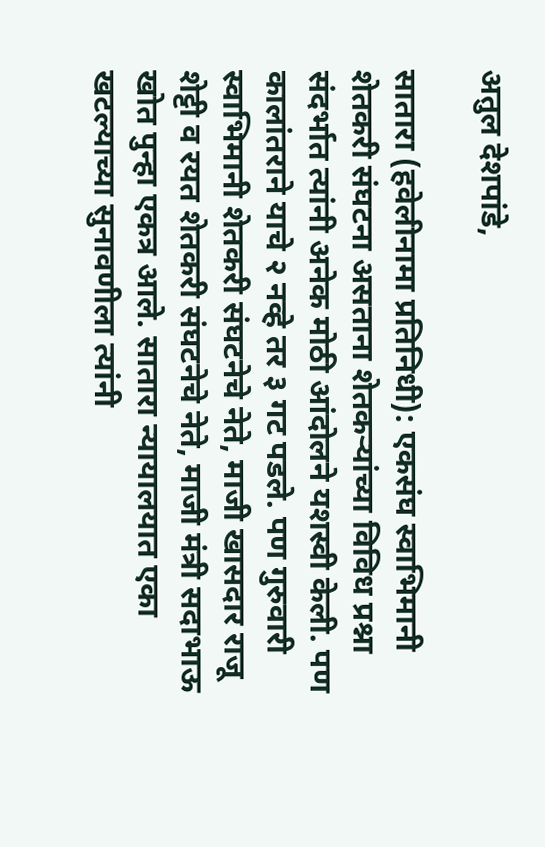अतुल देशपांडे,

सातारा (हवेलीनामा प्रतिनिधी): एकसंघ स्वाभिमानी शेतकरी संघटना असताना शेतकऱ्यांच्या विविध प्रश्ना संदर्भात त्यांनी अनेक मोठी आंदोलने यशस्वी केली. पण कालांतराने याचे २ नव्हे तर ३ गट पडले. पण गुरुवारी स्वाभिमानी शेतकरी संघटनेचे नेते, माजी खासदार राजू शेट्टी व रयत शेतकरी संघटनेचे नेते, माजी मंत्री सदाभाऊ खोत पुन्हा एकत्र आले. सातारा न्यायालयात एका खटल्याच्या सुनावणीला त्यांनी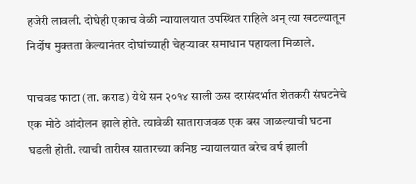हजेरी लावली. दोघेही एकाच वेळी न्यायालयात उपस्थित राहिले अन् त्या खटल्यातून निर्दोष मुक्तता केल्यानंतर दोघांच्याही चेहऱ्यावर समाधान पहायला मिळाले.

पाचवड फाटा (ता. कराड) येथे सन २०१४ साली ऊस दरासंदर्भात शेतकरी संघटनेचे एक मोठे आंदोलन झाले होते. त्यावेळी साताराजवळ एक बस जाळल्याची घटना घडली होती. त्याची तारीख सातारच्या कनिष्ठ न्यायालयात बरेच वर्ष झाली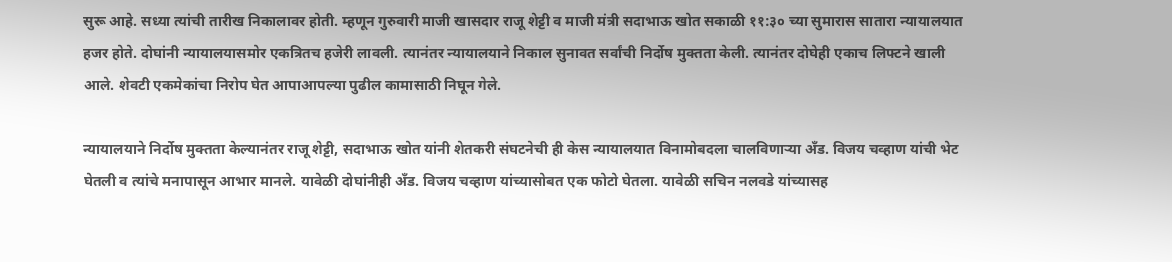सुरू आहे. सध्या त्यांची तारीख निकालावर होती. म्हणून गुरुवारी माजी खासदार राजू शेट्टी व माजी मंत्री सदाभाऊ खोत सकाळी ११:३० च्या सुमारास सातारा न्यायालयात हजर होते. दोघांनी न्यायालयासमोर एकत्रितच हजेरी लावली. त्यानंतर न्यायालयाने निकाल सुनावत सर्वांची निर्दोष मुक्तता केली. त्यानंतर दोघेही एकाच लिफ्टने खाली आले. शेवटी एकमेकांचा निरोप घेत आपाआपल्या पुढील कामासाठी निघून गेले.

न्यायालयाने निर्दोष मुक्तता केल्यानंतर राजू शेट्टी, सदाभाऊ खोत यांनी शेतकरी संघटनेची ही केस न्यायालयात विनामोबदला चालविणाऱ्या अँड. विजय चव्हाण यांची भेट घेतली व त्यांचे मनापासून आभार मानले. यावेळी दोघांनीही अँड. विजय चव्हाण यांच्यासोबत एक फोटो घेतला. यावेळी सचिन नलवडे यांच्यासह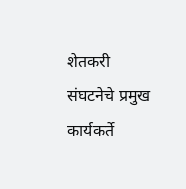शेतकरी संघटनेचे प्रमुख कार्यकर्ते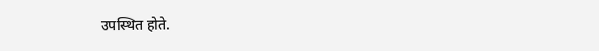उपस्थित होते.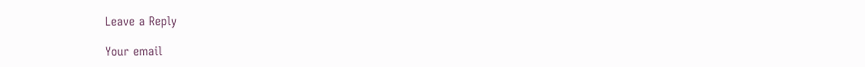Leave a Reply

Your email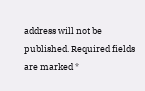address will not be published. Required fields are marked *